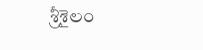శ్రీశైలం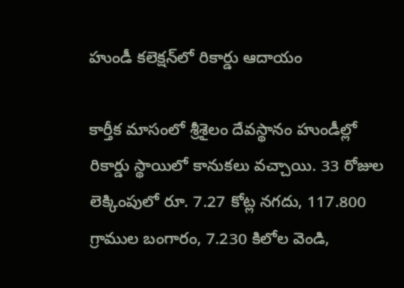హుండీ కలెక్షన్‌లో రికార్డు ఆదాయం

కార్తీక మాసంలో శ్రీశైలం దేవస్థానం హుండీల్లో రికార్డు స్థాయిలో కానుకలు వచ్చాయి. 33 రోజుల లెక్కింపులో రూ. 7.27 కోట్ల నగదు, 117.800 గ్రాముల బంగారం, 7.230 కిలోల వెండి,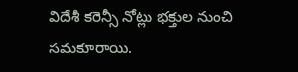విదేశీ కరెన్సీ నోట్లు భక్తుల నుంచి సమకూరాయి.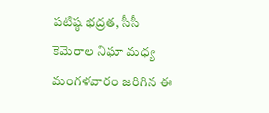పటిష్ఠ భద్రత, సీసీ కెమెరాల నిఘా మధ్య మంగళవారం జరిగిన ఈ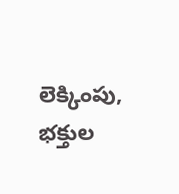లెక్కింపు, భక్తుల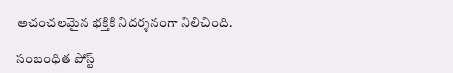అచంచలమైన భక్తికి నిదర్శనంగా నిలిచింది.

సంబంధిత పోస్ట్